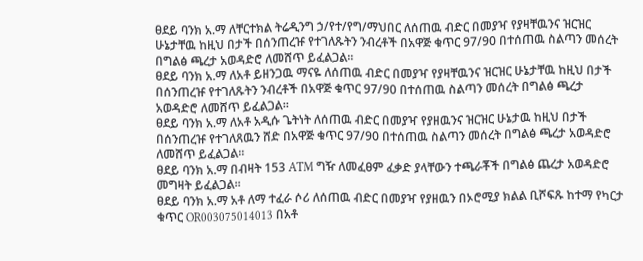ፀደይ ባንክ አ.ማ ለቸርተክል ትሬዲንግ ኃ/የተ/የግ/ማህበር ለሰጠዉ ብድር በመያዣ የያዛቸዉንና ዝርዝር ሁኔታቸዉ ከዚህ በታች በሰንጠረዡ የተገለጹትን ንብረቶች በአዋጅ ቁጥር 97/90 በተሰጠዉ ስልጣን መሰረት በግልፅ ጫረታ አወዳድሮ ለመሸጥ ይፈልጋል፡፡
ፀደይ ባንክ አ.ማ ለአቶ ይዘንጋዉ ማናዬ ለሰጠዉ ብድር በመያዣ የያዛቸዉንና ዝርዝር ሁኔታቸዉ ከዚህ በታች በሰንጠረዡ የተገለጹትን ንብረቶች በአዋጅ ቁጥር 97/90 በተሰጠዉ ስልጣን መሰረት በግልፅ ጫረታ አወዳድሮ ለመሸጥ ይፈልጋል፡፡
ፀደይ ባንክ አ.ማ ለአቶ አዲሱ ጌትነት ለሰጠዉ ብድር በመያዣ የያዘዉንና ዝርዝር ሁኔታዉ ከዚህ በታች በሰንጠረዡ የተገለጸዉን ሸድ በአዋጅ ቁጥር 97/90 በተሰጠዉ ስልጣን መሰረት በግልፅ ጫረታ አወዳድሮ ለመሸጥ ይፈልጋል፡፡
ፀደይ ባንክ አ.ማ በብዛት 153 ATM ግዥ ለመፈፀም ፈቃድ ያላቸውን ተጫራቾች በግልፅ ጨረታ አወዳድሮ መግዛት ይፈልጋል፡፡
ፀደይ ባንክ አ.ማ አቶ ለማ ተፈራ ሶሪ ለሰጠዉ ብድር በመያዣ የያዘዉን በኦሮሚያ ክልል ቢሾፍጹ ከተማ የካርታ ቁጥር OR003075014013 በአቶ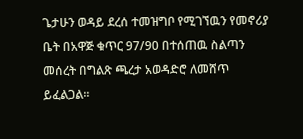ጌታሁን ወዳይ ደረሰ ተመዝግቦ የሚገኘዉን የመኖሪያ ቤት በአዋጅ ቁጥር 97/90 በተሰጠዉ ስልጣን መሰረት በግልጽ ጫረታ አወዳድሮ ለመሸጥ ይፈልጋል፡፡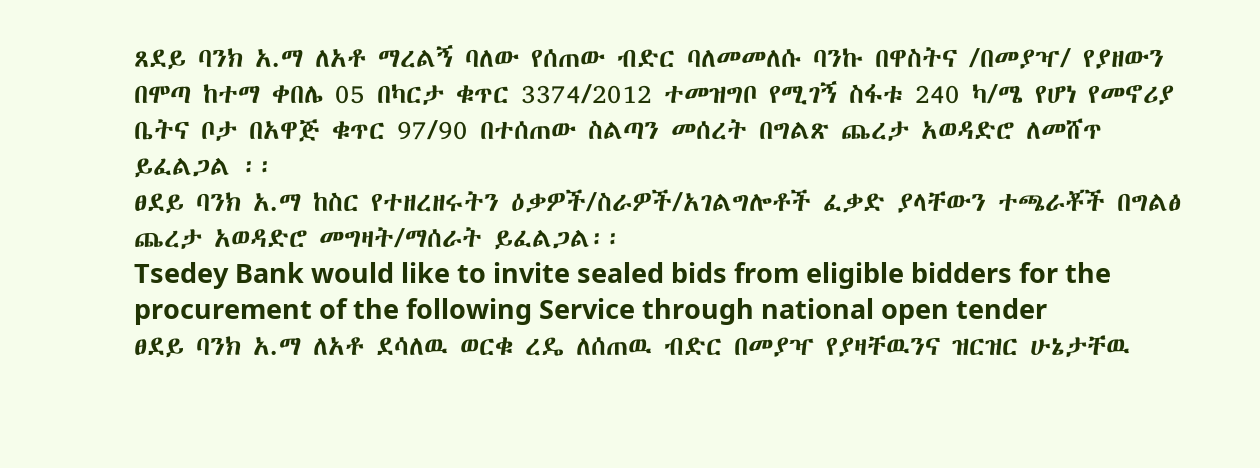ጸደይ ባንክ አ.ማ ለአቶ ማረልኝ ባለው የሰጠው ብድር ባለመመለሱ ባንኩ በዋስትና /በመያዣ/ የያዘውን በሞጣ ከተማ ቀበሌ 05 በካርታ ቁጥር 3374/2012 ተመዝግቦ የሚገኝ ስፋቱ 240 ካ/ሜ የሆነ የመኖሪያ ቤትና ቦታ በአዋጅ ቁጥር 97/90 በተሰጠው ስልጣን መሰረት በግልጽ ጨረታ አወዳድሮ ለመሸጥ ይፈልጋል ፡፡
ፀደይ ባንክ አ.ማ ከስር የተዘረዘሩትን ዕቃዎች/ስራዎች/አገልግሎቶች ፈቃድ ያላቸውን ተጫራቾች በግልፅ ጨረታ አወዳድሮ መግዛት/ማሰራት ይፈልጋል፡፡
Tsedey Bank would like to invite sealed bids from eligible bidders for the procurement of the following Service through national open tender
ፀደይ ባንክ አ.ማ ለአቶ ደሳለዉ ወርቁ ረዴ ለሰጠዉ ብድር በመያዣ የያዛቸዉንና ዝርዝር ሁኔታቸዉ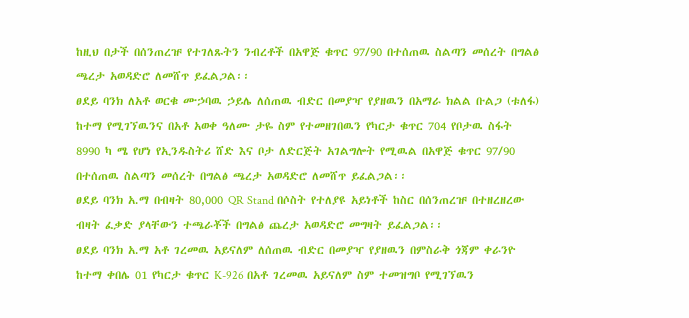ከዚህ በታች በሰንጠረዡ የተገለጹትን ንብረቶች በአዋጅ ቁጥር 97/90 በተሰጠዉ ስልጣን መሰረት በግልፅ ጫረታ አወዳድሮ ለመሸጥ ይፈልጋል፡፡
ፀደይ ባንክ ለአቶ ወርቁ ሙኃባዉ ኃይሌ ለሰጠዉ ብድር በመያዣ የያዘዉን በአማራ ክልል ቡልጋ (ቱለፋ) ከተማ የሚገኘዉንና በአቶ አወቀ ዓለሙ ታዬ ስም የተመዘገበዉን የካርታ ቁጥር 704 የቦታዉ ስፋት 8990 ካ ሜ የሆነ የኢንዱስትሪ ሸድ እና ቦታ ለድርጅት አገልግሎት የሚዉል በአዋጅ ቁጥር 97/90 በተሰጠዉ ስልጣን መሰረት በግልፅ ጫረታ አወዳድሮ ለመሸጥ ይፈልጋል፡፡
ፀደይ ባንክ አ.ማ በብዛት 80,000 QR Stand በሶስት የተለያዩ አይነቶች ከስር በሰንጠረዡ በተዘረዘረው ብዛት ፈቃድ ያላቸውን ተጫራቾች በግልፅ ጨረታ አወዳድሮ መግዛት ይፈልጋል፡፡
ፀደይ ባንክ አ.ማ አቶ ገረመዉ አይናለም ለሰጠዉ ብድር በመያዣ የያዘዉን በምስራቅ ጎጃም ቀራንዮ ከተማ ቀበሌ 01 የካርታ ቁጥር K-926 በአቶ ገረመዉ አይናለም ስም ተመዝግቦ የሚገኘዉን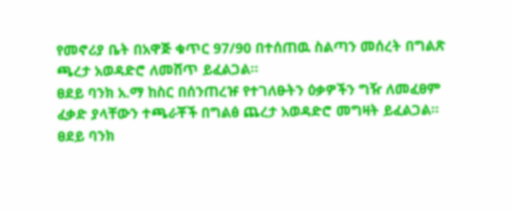የመኖሪያ ቤት በአዋጅ ቁጥር 97/90 በተሰጠዉ ስልጣን መሰረት በግልጽ ጫረታ አወዳድሮ ለመሸጥ ይፈልጋል፡፡
ፀደይ ባንክ አ.ማ ከስር በሰንጠረዡ የተገለፁትን ዕቃዎችን ግዥ ለመፈፀም ፈቃድ ያላቸውን ተጫራቾች በግልፅ ጨረታ አወዳድሮ መግዛት ይፈልጋል፡፡
ፀደይ ባንክ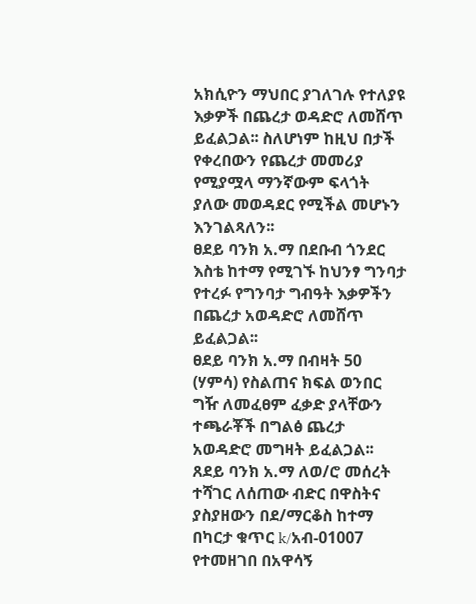አክሲዮን ማህበር ያገለገሉ የተለያዩ እቃዎች በጨረታ ወዳድሮ ለመሸጥ ይፈልጋል፡፡ ስለሆነም ከዚህ በታች የቀረበውን የጨረታ መመሪያ የሚያሟላ ማንኛውም ፍላጎት ያለው መወዳደር የሚችል መሆኑን እንገልጻለን፡፡
ፀደይ ባንክ አ.ማ በደቡብ ጎንደር እስቴ ከተማ የሚገኙ ከህንፃ ግንባታ የተረፉ የግንባታ ግብዓት እቃዎችን በጨረታ አወዳድሮ ለመሸጥ ይፈልጋል፡፡
ፀደይ ባንክ አ.ማ በብዛት 50 (ሃምሳ) የስልጠና ክፍል ወንበር ግዥ ለመፈፀም ፈቃድ ያላቸውን ተጫራቾች በግልፅ ጨረታ አወዳድሮ መግዛት ይፈልጋል፡፡
ጸደይ ባንክ አ.ማ ለወ/ሮ መሰረት ተሻገር ለሰጠው ብድር በዋስትና ያስያዘውን በደ/ማርቆስ ከተማ በካርታ ቁጥር k/አብ-01007 የተመዘገበ በአዋሳኝ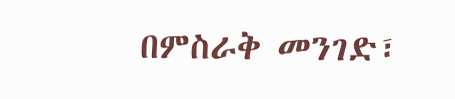በምስራቅ መንገድ፣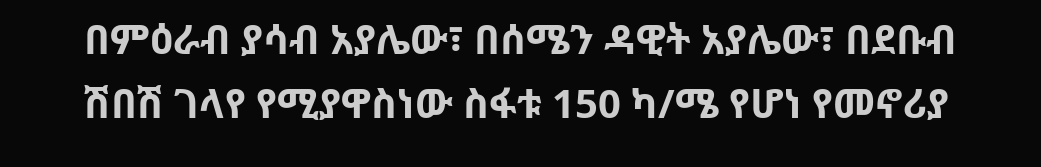በምዕራብ ያሳብ አያሌው፣ በሰሜን ዳዊት አያሌው፣ በደቡብ ሽበሽ ገላየ የሚያዋስነው ስፋቱ 150 ካ/ሜ የሆነ የመኖሪያ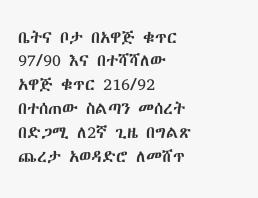ቤትና ቦታ በአዋጅ ቁጥር 97/90 እና በተሻሻለው አዋጅ ቁጥር 216/92 በተሰጠው ስልጣን መሰረት በድጋሚ ለ2ኛ ጊዜ በግልጽ ጨረታ አወዳድሮ ለመሸጥ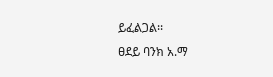ይፈልጋል፡፡
ፀደይ ባንክ አ.ማ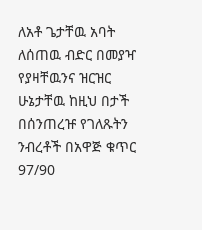ለአቶ ጌታቸዉ አባት ለሰጠዉ ብድር በመያዣ የያዛቸዉንና ዝርዝር ሁኔታቸዉ ከዚህ በታች በሰንጠረዡ የገለጹትን ንብረቶች በአዋጅ ቁጥር 97/90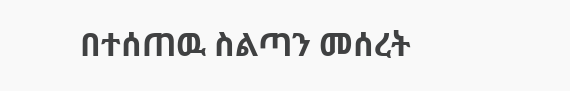በተሰጠዉ ስልጣን መሰረት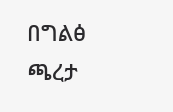በግልፅ ጫረታ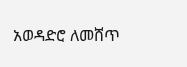አወዳድሮ ለመሸጥ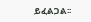ይፈልጋል፡፡